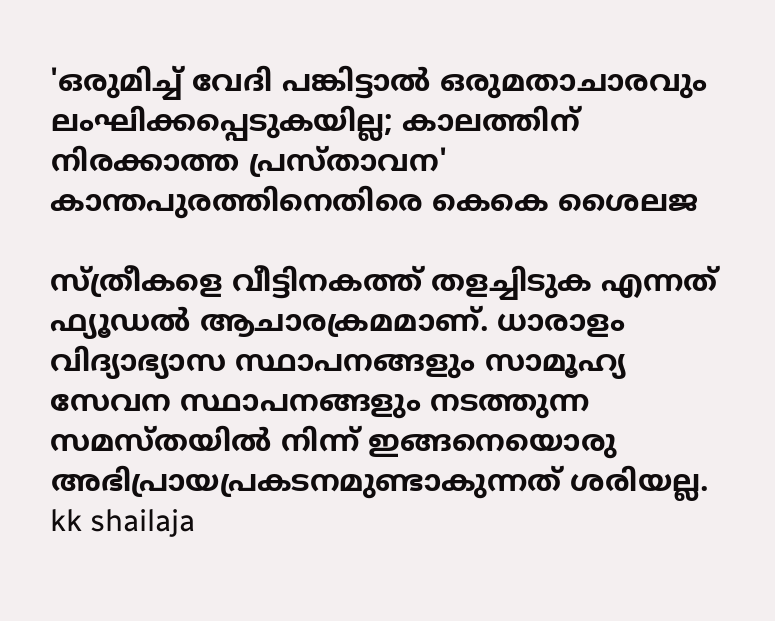'ഒരുമിച്ച് വേദി പങ്കിട്ടാല്‍ ഒരുമതാചാരവും ലംഘിക്കപ്പെടുകയില്ല; കാലത്തിന് നിരക്കാത്ത പ്രസ്താവന' കാന്തപുരത്തിനെതിരെ കെകെ ശൈലജ

സ്ത്രീകളെ വീട്ടിനകത്ത് തളച്ചിടുക എന്നത് ഫ്യൂഡല്‍ ആചാരക്രമമാണ്. ധാരാളം വിദ്യാഭ്യാസ സ്ഥാപനങ്ങളും സാമൂഹ്യ സേവന സ്ഥാപനങ്ങളും നടത്തുന്ന സമസ്തയില്‍ നിന്ന് ഇങ്ങനെയൊരു അഭിപ്രായപ്രകടനമുണ്ടാകുന്നത് ശരിയല്ല.
kk shailaja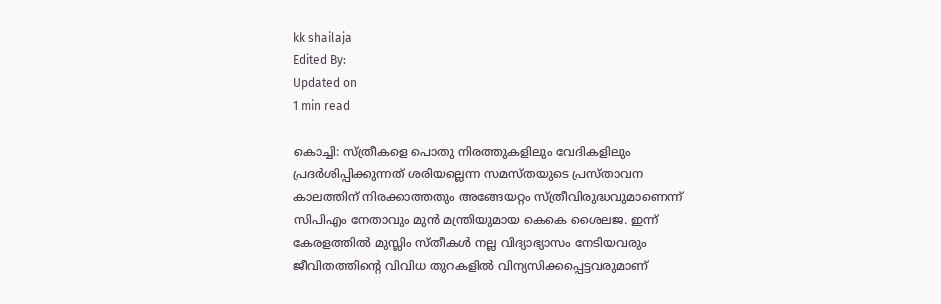kk shailaja
Edited By:
Updated on
1 min read

കൊച്ചി: സ്ത്രീകളെ പൊതു നിരത്തുകളിലും വേദികളിലും പ്രദര്‍ശിപ്പിക്കുന്നത് ശരിയല്ലെന്ന സമസ്തയുടെ പ്രസ്താവന കാലത്തിന് നിരക്കാത്തതും അങ്ങേയറ്റം സ്ത്രീവിരുദ്ധവുമാണെന്ന് സിപിഎം നേതാവും മുന്‍ മന്ത്രിയുമായ കെകെ ശൈലജ. ഇന്ന് കേരളത്തില്‍ മുസ്ലിം സ്തീകള്‍ നല്ല വിദ്യാഭ്യാസം നേടിയവരും ജീവിതത്തിന്റെ വിവിധ തുറകളില്‍ വിന്യസിക്കപ്പെട്ടവരുമാണ്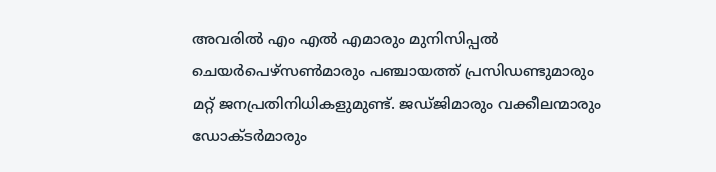അവരില്‍ എം എല്‍ എമാരും മുനിസിപ്പല്‍ ചെയര്‍പെഴ്‌സണ്‍മാരും പഞ്ചായത്ത് പ്രസിഡണ്ടുമാരും മറ്റ് ജനപ്രതിനിധികളുമുണ്ട്. ജഡ്ജിമാരും വക്കീലന്മാരും ഡോക്ടര്‍മാരും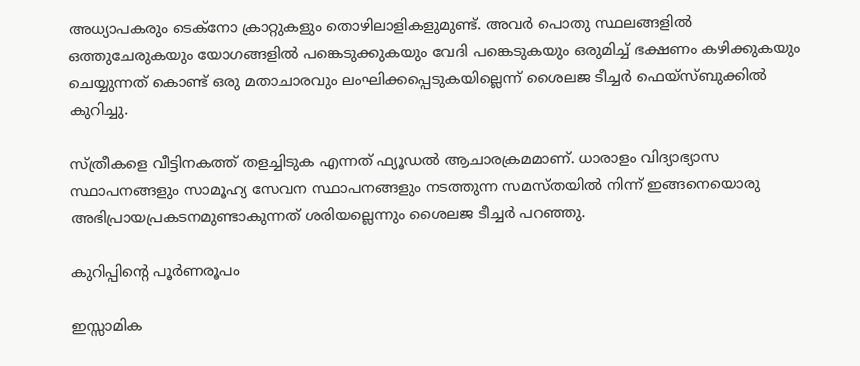അധ്യാപകരും ടെക്നോ ക്രാറ്റുകളും തൊഴിലാളികളുമുണ്ട്. അവര്‍ പൊതു സ്ഥലങ്ങളില്‍ ഒത്തുചേരുകയും യോഗങ്ങളില്‍ പങ്കെടുക്കുകയും വേദി പങ്കെടുകയും ഒരുമിച്ച് ഭക്ഷണം കഴിക്കുകയും ചെയ്യുന്നത് കൊണ്ട് ഒരു മതാചാരവും ലംഘിക്കപ്പെടുകയില്ലെന്ന് ശൈലജ ടീച്ചര്‍ ഫെയ്‌സ്ബുക്കില്‍ കുറിച്ചു.

സ്ത്രീകളെ വീട്ടിനകത്ത് തളച്ചിടുക എന്നത് ഫ്യൂഡല്‍ ആചാരക്രമമാണ്. ധാരാളം വിദ്യാഭ്യാസ സ്ഥാപനങ്ങളും സാമൂഹ്യ സേവന സ്ഥാപനങ്ങളും നടത്തുന്ന സമസ്തയില്‍ നിന്ന് ഇങ്ങനെയൊരു അഭിപ്രായപ്രകടനമുണ്ടാകുന്നത് ശരിയല്ലെന്നും ശൈലജ ടീച്ചര്‍ പറഞ്ഞു.

കുറിപ്പിന്റെ പൂര്‍ണരൂപം

ഇസ്സാമിക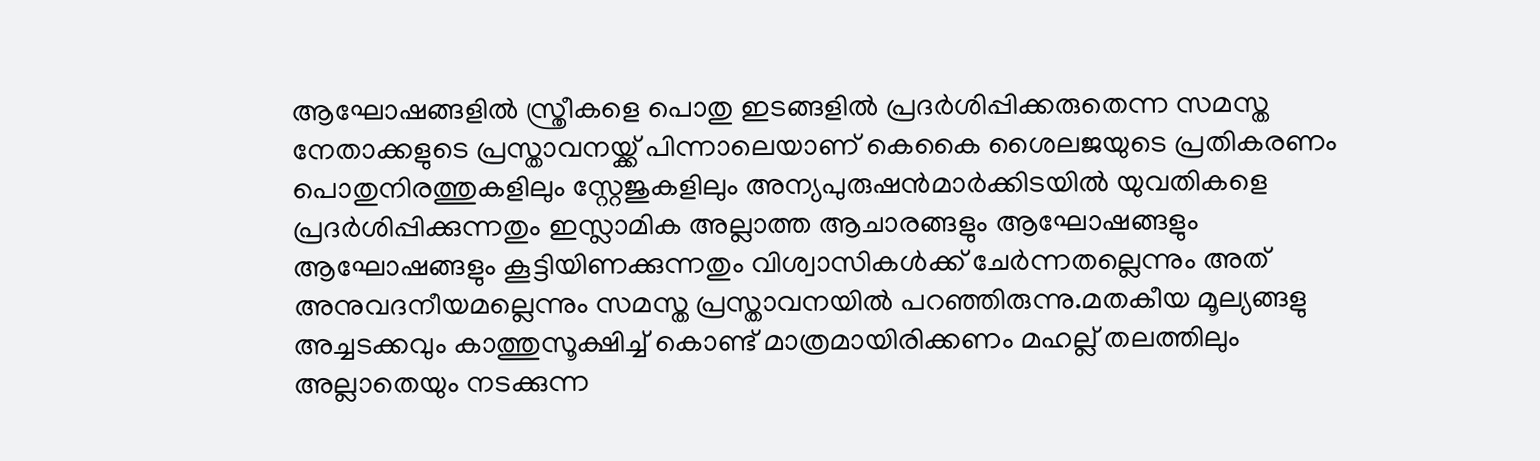ആഘോഷങ്ങളില്‍ സ്ത്രീകളെ പൊതു ഇടങ്ങളില്‍ പ്രദര്‍ശിപ്പിക്കരുതെന്ന സമസ്ത നേതാക്കളുടെ പ്രസ്താവനയ്ക്ക് പിന്നാലെയാണ് കെകൈ ശൈലജയുടെ പ്രതികരണം പൊതുനിരത്തുകളിലും സ്റ്റേജുകളിലും അന്യപുരുഷന്‍മാര്‍ക്കിടയില്‍ യുവതികളെ പ്രദര്‍ശിപ്പിക്കുന്നതും ഇസ്ലാമിക അല്ലാത്ത ആചാരങ്ങളും ആഘോഷങ്ങളും ആഘോഷങ്ങളും കൂട്ടിയിണക്കുന്നതും വിശ്വാസികള്‍ക്ക് ചേര്‍ന്നതല്ലെന്നും അത് അനുവദനീയമല്ലെന്നും സമസ്ത പ്രസ്താവനയില്‍ പറഞ്ഞിരുന്നു.മതകീയ മൂല്യങ്ങളു അച്ചടക്കവും കാത്തുസൂക്ഷിച്ച് കൊണ്ട് മാത്രമായിരിക്കണം മഹല്ല് തലത്തിലും അല്ലാതെയും നടക്കുന്ന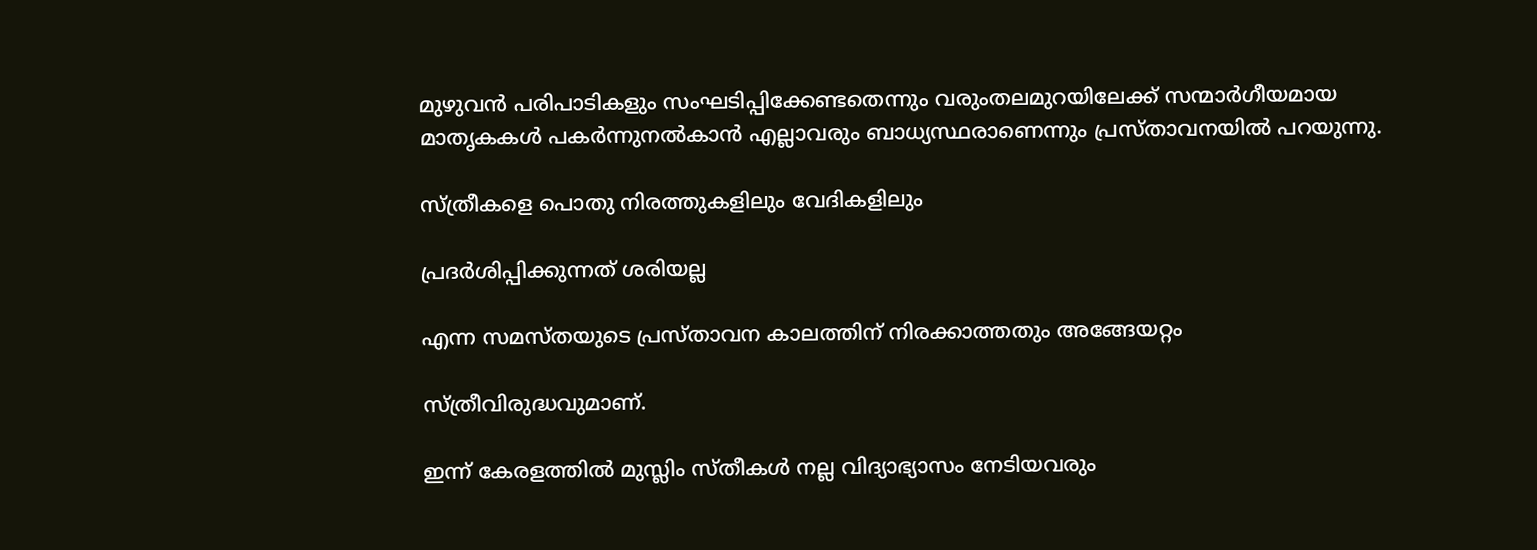മുഴുവന്‍ പരിപാടികളും സംഘടിപ്പിക്കേണ്ടതെന്നും വരുംതലമുറയിലേക്ക് സന്മാര്‍ഗീയമായ മാതൃകകള്‍ പകര്‍ന്നുനല്‍കാന്‍ എല്ലാവരും ബാധ്യസ്ഥരാണെന്നും പ്രസ്താവനയില്‍ പറയുന്നു.

സ്ത്രീകളെ പൊതു നിരത്തുകളിലും വേദികളിലും

പ്രദർശിപ്പിക്കുന്നത് ശരിയല്ല

എന്ന സമസ്തയുടെ പ്രസ്താവന കാലത്തിന് നിരക്കാത്തതും അങ്ങേയറ്റം

സ്ത്രീവിരുദ്ധവുമാണ്.

ഇന്ന് കേരളത്തിൽ മുസ്ലിം സ്തീകൾ നല്ല വിദ്യാഭ്യാസം നേടിയവരും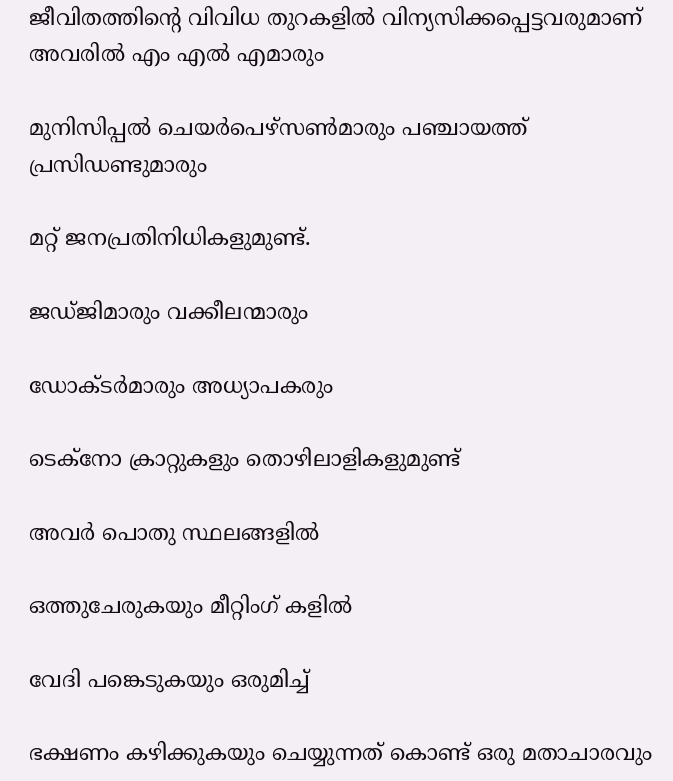ജീവിതത്തിൻ്റെ വിവിധ തുറകളിൽ വിന്യസിക്കപ്പെട്ടവരുമാണ് അവരിൽ എം എൽ എമാരും

മുനിസിപ്പൽ ചെയർപെഴ്സൺമാരും പഞ്ചായത്ത് പ്രസിഡണ്ടുമാരും

മറ്റ് ജനപ്രതിനിധികളുമുണ്ട്.

ജഡ്‌ജിമാരും വക്കീലന്മാരും

ഡോക്ടർമാരും അധ്യാപകരും

ടെക്‌നോ ക്രാറ്റുകളും തൊഴിലാളികളുമുണ്ട്

അവർ പൊതു സ്ഥലങ്ങളിൽ

ഒത്തുചേരുകയും മീറ്റിംഗ് കളിൽ

വേദി പങ്കെടുകയും ഒരുമിച്ച്

ഭക്ഷണം കഴിക്കുകയും ചെയ്യുന്നത് കൊണ്ട് ഒരു മതാചാരവും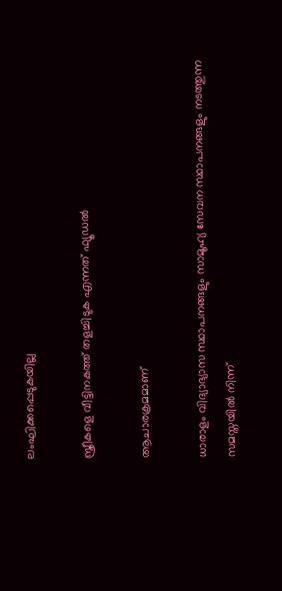ലംഘിക്കപ്പെടുകയില്ല

സ്ത്രീകളെ വീട്ടിനകത്ത് തളച്ചിടുക എന്നത് ഫ്യൂഡൽ

ആചാരക്രമമാണ്

ധാരാളം വിദ്യാഭ്യാസ സ്ഥാപനങ്ങളും സാമൂഹ്യ സേവന സ്ഥാപനങ്ങളും നടത്തുന്ന സമസ്തയിൽ നിന്ന്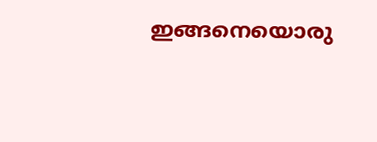ഇങ്ങനെയൊരു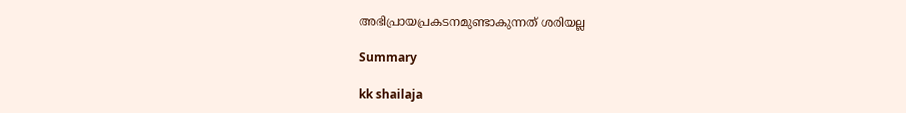അഭിപ്രായപ്രകടനമുണ്ടാകുന്നത് ശരിയല്ല

Summary

kk shailaja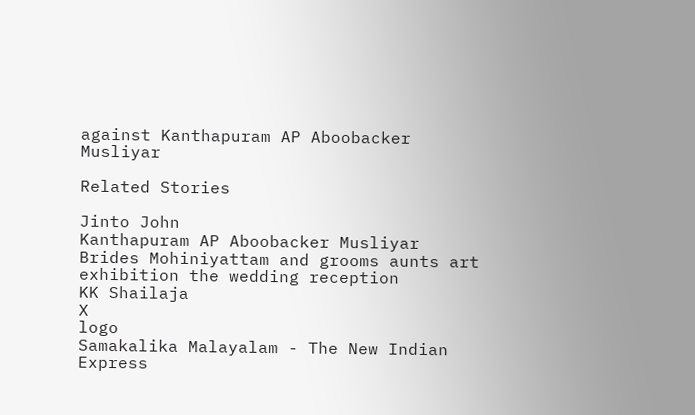against Kanthapuram AP Aboobacker Musliyar

Related Stories

Jinto John
Kanthapuram AP Aboobacker Musliyar
Brides Mohiniyattam and grooms aunts art exhibition the wedding reception
KK Shailaja
X
logo
Samakalika Malayalam - The New Indian Express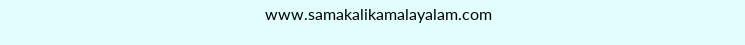www.samakalikamalayalam.com